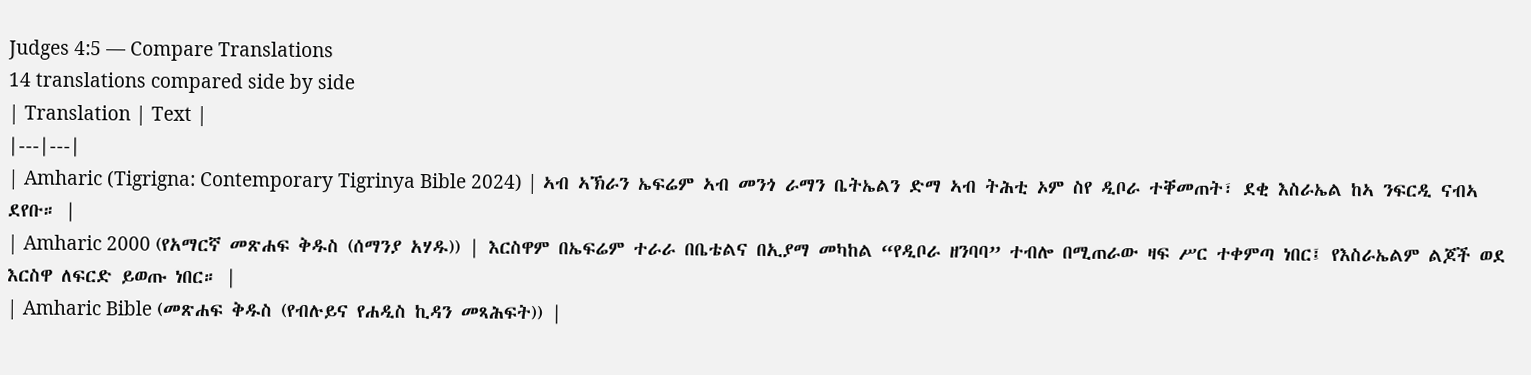Judges 4:5 — Compare Translations
14 translations compared side by side
| Translation | Text |
|---|---|
| Amharic (Tigrigna: Contemporary Tigrinya Bible 2024) | ኣብ ኣኽራን ኤፍሬም ኣብ መንጎ ራማን ቤትኤልን ድማ ኣብ ትሕቲ ኦም ስየ ዲቦራ ተቐመጠት፣ ደቂ እስራኤል ከኣ ንፍርዲ ናብኣ ደየቡ። |
| Amharic 2000 (የአማርኛ መጽሐፍ ቅዱስ (ሰማንያ አሃዱ)) | እርስዋም በኤፍሬም ተራራ በቤቴልና በኢያማ መካከል “የዲቦራ ዘንባባ” ተብሎ በሚጠራው ዛፍ ሥር ተቀምጣ ነበር፤ የእስራኤልም ልጆች ወደ እርስዋ ለፍርድ ይወጡ ነበር። |
| Amharic Bible (መጽሐፍ ቅዱስ (የብሉይና የሐዲስ ኪዳን መጻሕፍት)) |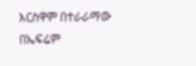እርስዋም በተራራማው በኤፍሬም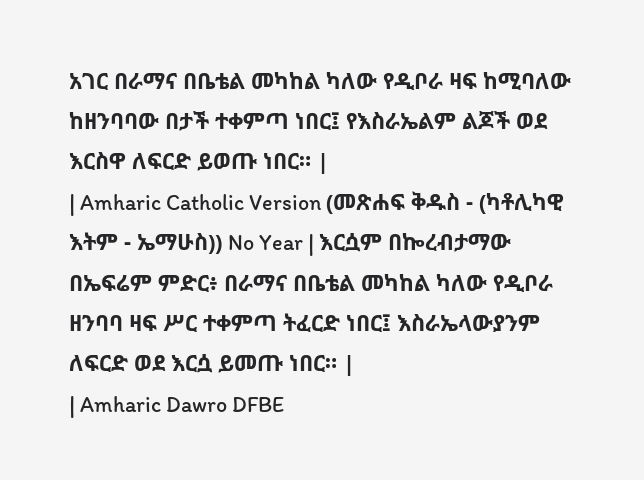አገር በራማና በቤቴል መካከል ካለው የዲቦራ ዛፍ ከሚባለው ከዘንባባው በታች ተቀምጣ ነበር፤ የእስራኤልም ልጆች ወደ እርስዋ ለፍርድ ይወጡ ነበር። |
| Amharic Catholic Version (መጽሐፍ ቅዱስ - (ካቶሊካዊ እትም - ኤማሁስ)) No Year | እርሷም በኰረብታማው በኤፍሬም ምድር፥ በራማና በቤቴል መካከል ካለው የዲቦራ ዘንባባ ዛፍ ሥር ተቀምጣ ትፈርድ ነበር፤ እስራኤላውያንም ለፍርድ ወደ እርሷ ይመጡ ነበር። |
| Amharic Dawro DFBE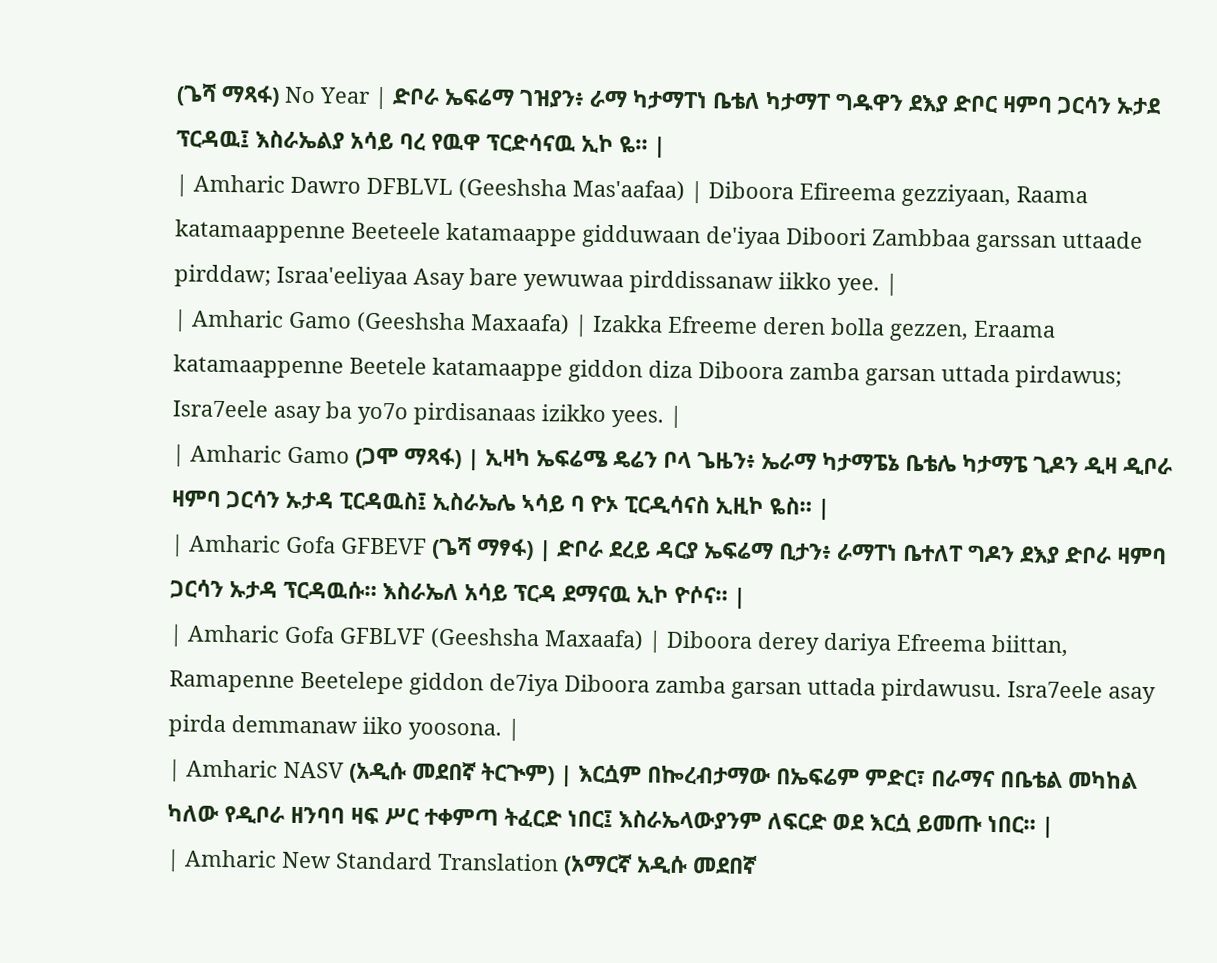(ጌሻ ማጻፋ) No Year | ድቦራ ኤፍሬማ ገዝያን፥ ራማ ካታማፐነ ቤቴለ ካታማፐ ግዱዋን ደእያ ድቦር ዛምባ ጋርሳን ኡታደ ፕርዳዉ፤ እስራኤልያ አሳይ ባረ የዉዋ ፕርድሳናዉ ኢኮ ዬ። |
| Amharic Dawro DFBLVL (Geeshsha Mas'aafaa) | Diboora Efireema gezziyaan, Raama katamaappenne Beeteele katamaappe gidduwaan de'iyaa Diboori Zambbaa garssan uttaade pirddaw; Israa'eeliyaa Asay bare yewuwaa pirddissanaw iikko yee. |
| Amharic Gamo (Geeshsha Maxaafa) | Izakka Efreeme deren bolla gezzen, Eraama katamaappenne Beetele katamaappe giddon diza Diboora zamba garsan uttada pirdawus; Isra7eele asay ba yo7o pirdisanaas izikko yees. |
| Amharic Gamo (ጋሞ ማጻፋ) | ኢዛካ ኤፍሬሜ ዴሬን ቦላ ጌዜን፥ ኤራማ ካታማፔኔ ቤቴሌ ካታማፔ ጊዶን ዲዛ ዲቦራ ዛምባ ጋርሳን ኡታዳ ፒርዳዉስ፤ ኢስራኤሌ ኣሳይ ባ ዮኦ ፒርዲሳናስ ኢዚኮ ዬስ። |
| Amharic Gofa GFBEVF (ጌሻ ማፃፋ) | ድቦራ ደረይ ዳርያ ኤፍሬማ ቢታን፥ ራማፐነ ቤተለፐ ግዶን ደእያ ድቦራ ዛምባ ጋርሳን ኡታዳ ፕርዳዉሱ። እስራኤለ አሳይ ፕርዳ ደማናዉ ኢኮ ዮሶና። |
| Amharic Gofa GFBLVF (Geeshsha Maxaafa) | Diboora derey dariya Efreema biittan, Ramapenne Beetelepe giddon de7iya Diboora zamba garsan uttada pirdawusu. Isra7eele asay pirda demmanaw iiko yoosona. |
| Amharic NASV (አዲሱ መደበኛ ትርጒም) | እርሷም በኰረብታማው በኤፍሬም ምድር፣ በራማና በቤቴል መካከል ካለው የዲቦራ ዘንባባ ዛፍ ሥር ተቀምጣ ትፈርድ ነበር፤ እስራኤላውያንም ለፍርድ ወደ እርሷ ይመጡ ነበር። |
| Amharic New Standard Translation (አማርኛ አዲሱ መደበኛ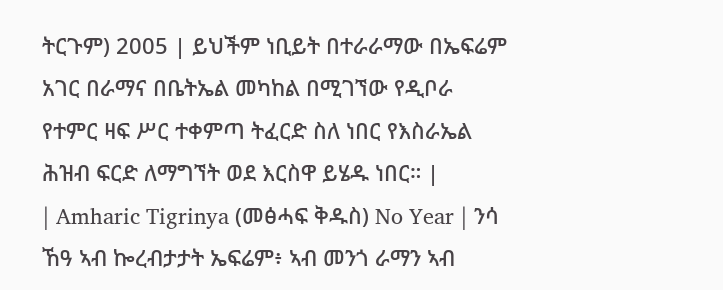ትርጉም) 2005 | ይህችም ነቢይት በተራራማው በኤፍሬም አገር በራማና በቤትኤል መካከል በሚገኘው የዲቦራ የተምር ዛፍ ሥር ተቀምጣ ትፈርድ ስለ ነበር የእስራኤል ሕዝብ ፍርድ ለማግኘት ወደ እርስዋ ይሄዱ ነበር። |
| Amharic Tigrinya (መፅሓፍ ቅዱስ) No Year | ንሳ ኸዓ ኣብ ኰረብታታት ኤፍሬም፥ ኣብ መንጎ ራማን ኣብ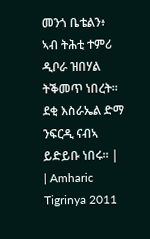መንጎ ቤቴልን፥ ኣብ ትሕቲ ተምሪ ዲቦራ ዝበሃል ትቕመጥ ነበረት። ደቂ እስራኤል ድማ ንፍርዲ ናብኣ ይድይቡ ነበሩ። |
| Amharic Tigrinya 2011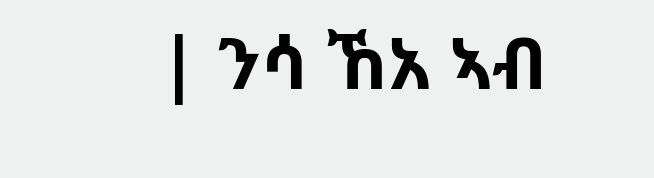| ንሳ ኸአ ኣብ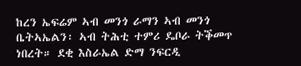ከረን ኤፍሬም ኣብ መንጎ ራማን ኣብ መንጎ ቤትኣኤልን፡ ኣብ ትሕቲ ተምሪ ዴቦራ ትቕመጥ ነበረት። ደቂ እስራኤል ድማ ንፍርዲ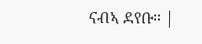ናብኣ ደየቡ። |